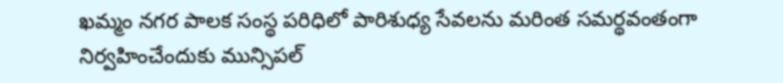ఖమ్మం నగర పాలక సంస్థ పరిధిలో పారిశుధ్య సేవలను మరింత సమర్థవంతంగా నిర్వహించేందుకు మున్సిపల్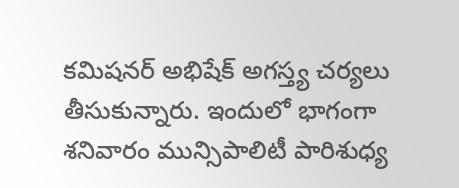కమిషనర్ అభిషేక్ అగస్త్య చర్యలు తీసుకున్నారు. ఇందులో భాగంగా శనివారం మున్సిపాలిటీ పారిశుధ్య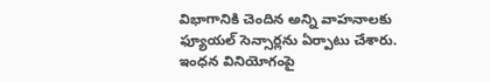విభాగానికి చెందిన అన్ని వాహనాలకు ఫ్యూయల్ సెన్సార్లను ఏర్పాటు చేశారు. ఇంధన వినియోగంపై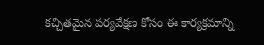కచ్చితమైన పర్యవేక్షణ కోసం ఈ కార్యక్రమాన్ని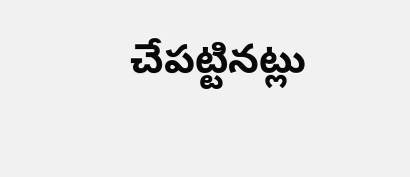చేపట్టినట్లు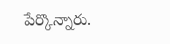పేర్కొన్నారు.